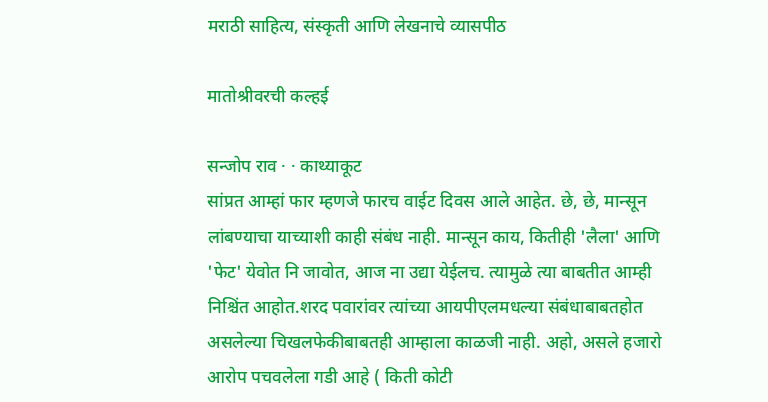मराठी साहित्य, संस्कृती आणि लेखनाचे व्यासपीठ

मातोश्रीवरची कल्हई

सन्जोप राव · · काथ्याकूट
सांप्रत आम्हां फार म्हणजे फारच वाईट दिवस आले आहेत. छे, छे, मान्सून लांबण्याचा याच्याशी काही संबंध नाही. मान्सून काय, कितीही 'लैला' आणि 'फेट' येवोत नि जावोत, आज ना उद्या येईलच. त्यामुळे त्या बाबतीत आम्ही निश्चिंत आहोत.शरद पवारांवर त्यांच्या आयपीएलमधल्या संबंधाबाबतहोत असलेल्या चिखलफेकीबाबतही आम्हाला काळजी नाही. अहो, असले हजारो आरोप पचवलेला गडी आहे ( किती कोटी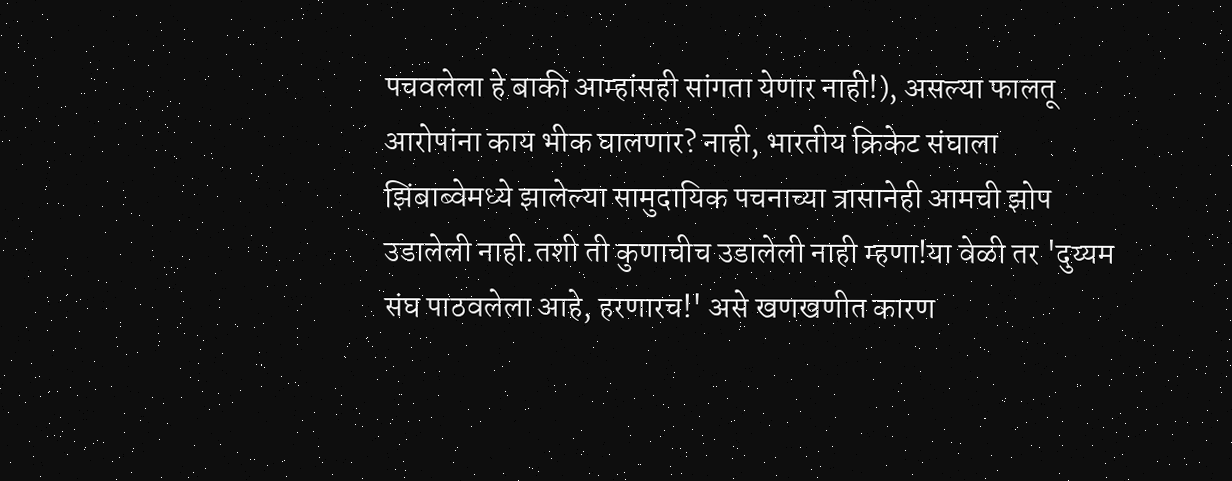पचवलेला हे बाकी आम्हांसही सांगता येणार नाही!), असल्या फालतू आरोपांना काय भीक घालणार? नाही, भारतीय क्रिकेट संघाला झिंबाब्वेमध्ये झालेल्या सामुदायिक पचनाच्या त्रासानेही आमची झोप उडालेली नाही.तशी ती कुणाचीच उडालेली नाही म्हणा!या वेळी तर 'दुय्यम संघ पाठवलेला आहे, हरणारच!' असे खणखणीत कारण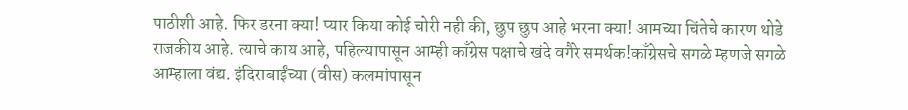पाठीशी आहे. फिर डरना क्या! प्यार किया कोई चोरी नही की, छुप छुप आहे भरना क्या! आमच्या चिंतेचे कारण थोडे राजकीय आहे. त्याचे काय आहे, पहिल्यापासून आम्ही काँग्रेस पक्षाचे खंदे वगैरे समर्थक!काँग्रेसचे सगळे म्हणजे सगळे आम्हाला वंद्य. इंदिराबाईंच्या (वीस) कलमांपासून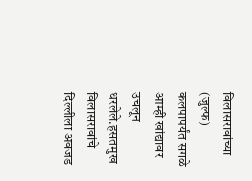विलासरावांच्या (जुल्फ) कलपापर्यंत सगळे आम्ही खांद्यावर उचलून धरलेले.हसतमुख विलासरावांचे दिल्लीला अवजड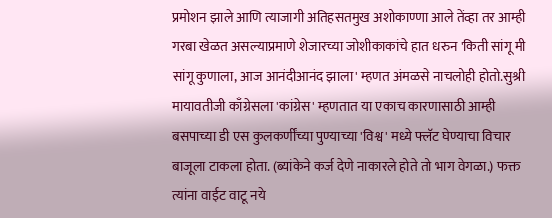प्रमोशन झाले आणि त्याजागी अतिहसतमुख अशोकाण्णा आले तेंव्हा तर आम्ही गरबा खेळत असल्याप्रमाणे शेजारच्या जोशीकाकांचे हात धरुन 'किती सांगू मी सांगू कुणाला, आज आनंदीआनंद झाला' म्हणत अंमळसे नाचलोही होतो.सुश्री मायावतीजी काँग्रेसला 'कांग्रेस' म्हणतात या एकाच कारणासाठी आम्ही बसपाच्या डी एस कुलकर्णींच्या पुण्याच्या 'विश्व' मध्ये फ्लॅट घेण्याचा विचार बाजूला टाकला होता. (ब्यांकेने कर्ज देणे नाकारले होते तो भाग वेगळा.) फक्त त्यांना वाईट वाटू नये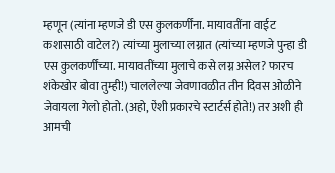म्हणून (त्यांना म्हणजे डी एस कुलकर्णींना. मायावतींना वाईट कशासाठी वाटेल?) त्यांच्या मुलाच्या लग्नात (त्यांच्या म्हणजे पुन्हा डी एस कुलकर्णींच्या. मायावतींच्या मुलाचे कसे लग्न असेल? फारच शंकेखोर बोवा तुम्ही!) चाललेल्या जेवणावळीत तीन दिवस ओळीने जेवायला गेलो होतो. (अहो, ऐंशी प्रकारचे स्टार्टर्स होते!) तर अशी ही आमची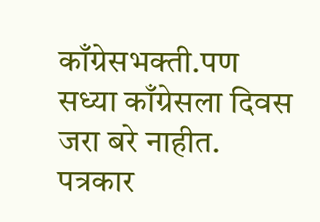काँग्रेसभक्ती.पण सध्या काँग्रेसला दिवस जरा बरे नाहीत. पत्रकार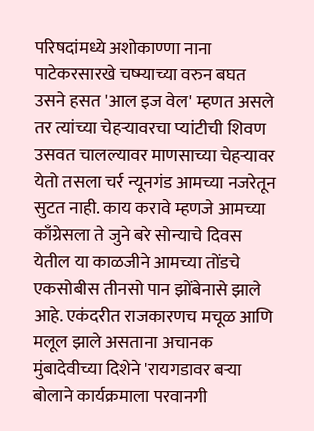परिषदांमध्ये अशोकाण्णा नाना पाटेकरसारखे चष्म्याच्या वरुन बघत उसने हसत 'आल इज वेल' म्हणत असले तर त्यांच्या चेहर्‍यावरचा प्यांटीची शिवण उसवत चालल्यावर माणसाच्या चेहर्‍यावर येतो तसला चर्र न्यूनगंड आमच्या नजरेतून सुटत नाही. काय करावे म्हणजे आमच्या काँग्रेसला ते जुने बरे सोन्याचे दिवस येतील या काळजीने आमच्या तोंडचे एकसोबीस तीनसो पान झोंबेनासे झाले आहे. एकंदरीत राजकारणच मचूळ आणि मलूल झाले असताना अचानक मुंबादेवीच्या दिशेने 'रायगडावर बर्‍या बोलाने कार्यक्रमाला परवानगी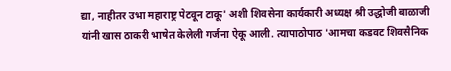द्या, नाहीतर उभा महाराष्ट्र पेटवून टाकू' अशी शिवसेना कार्यकारी अध्यक्ष श्री उद्धोजी बाळाजी यांनी खास ठाकरी भाषेत केलेली गर्जना ऐकू आली. त्यापाठोपाठ 'आमचा कडवट शिवसैनिक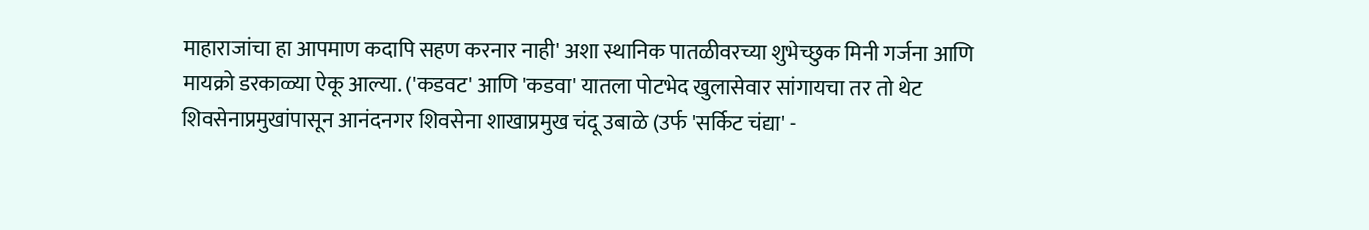माहाराजांचा हा आपमाण कदापि सहण करनार नाही' अशा स्थानिक पातळीवरच्या शुभेच्छुक मिनी गर्जना आणि मायक्रो डरकाळ्या ऐकू आल्या. ('कडवट' आणि 'कडवा' यातला पोटभेद खुलासेवार सांगायचा तर तो थेट शिवसेनाप्रमुखांपासून आनंदनगर शिवसेना शाखाप्रमुख चंदू उबाळे (उर्फ 'सर्किट चंद्या' -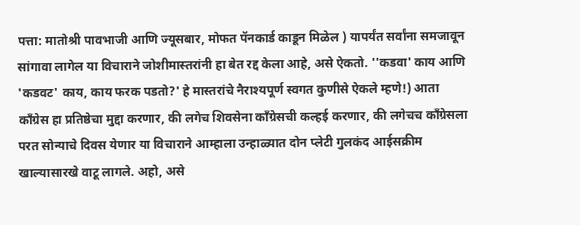पत्ता: मातोश्री पावभाजी आणि ज्यूसबार, मोफत पॅनकार्ड काडून मिळेल ) यापर्यंत सर्वांना समजावून सांगावा लागेल या विचाराने जोशीमास्तरांनी हा बेत रद्द केला आहे, असे ऐकतो. ''कडवा' काय आणि 'कडवट' काय, काय फरक पडतो?' हे मास्तरांचे नैराश्यपूर्ण स्वगत कुणीसे ऐकले म्हणे!) आता कॉंग्रेस हा प्रतिष्ठेचा मुद्दा करणार, की लगेच शिवसेना काँग्रेसची कल्हई करणार, की लगेचच काँग्रेसला परत सोन्याचे दिवस येणार या विचाराने आम्हाला उन्हाळ्यात दोन प्लेटी गुलकंद आईसक्रीम खाल्यासारखे वाटू लागले. अहो, असे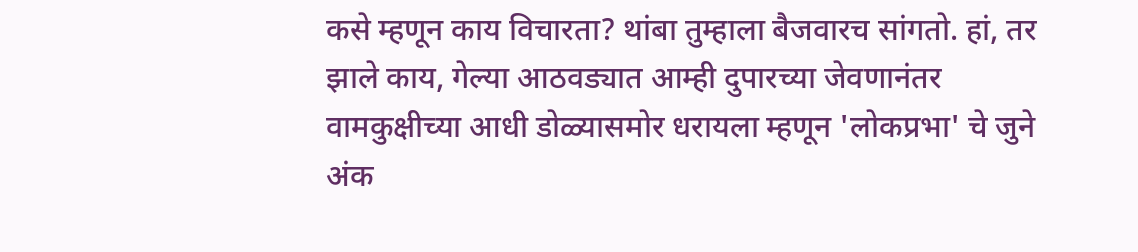कसे म्हणून काय विचारता? थांबा तुम्हाला बैजवारच सांगतो. हां, तर झाले काय, गेल्या आठवड्यात आम्ही दुपारच्या जेवणानंतर वामकुक्षीच्या आधी डोळ्यासमोर धरायला म्हणून 'लोकप्रभा' चे जुने अंक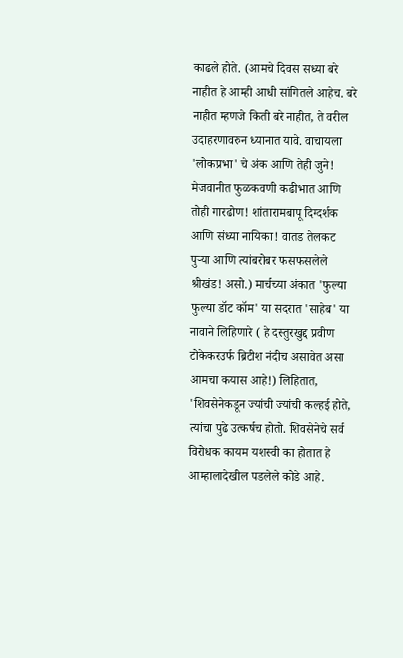काढले होते. (आमचे दिवस सध्या बरे नाहीत हे आम्ही आधी सांगितले आहेच. बरे नाहीत म्हणजे किती बरे नाहीत, ते वरील उदाहरणावरुन ध्यानात यावे. वाचायला 'लोकप्रभा' चे अंक आणि तेही जुने! मेजवानीत फुळकवणी कढीभात आणि तोही गारढोण! शांतारामबापू दिग्दर्शक आणि संध्या नायिका! वातड तेलकट पुर्‍या आणि त्यांबरोबर फसफसलेले श्रीखंड! असो.) मार्चच्या अंकात 'फुल्या फुल्या डॉट कॉम' या सदरात 'साहेब' या नावाने लिहिणारे ( हे दस्तुरखुद्द प्रवीण टोकेकरउर्फ ब्रिटीश नंदीच असावेत असा आमचा कयास आहे!) लिहितात, 'शिवसेनेकडून ज्यांची ज्यांची कल्हई होते, त्यांचा पुढे उत्कर्षच होतो. शिवसेनेचे सर्व विरोधक कायम यशस्वी का होतात हे आम्हालादेखील पडलेले कोडे आहे.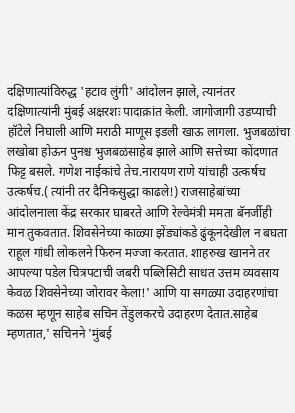दक्षिणात्यांविरुद्ध 'हटाव लुंगी' आंदोलन झाले, त्यानंतर दक्षिणात्यांनी मुंबई अक्षरशः पादाक्रांत केली. जागोजागी उडप्याची हॉटेले निघाली आणि मराठी माणूस इडली खाऊ लागला. भुजबळांचा लखोबा होऊन पुनश्च भुजबळसाहेब झाले आणि सत्तेच्या कोंदणात फिट्ट बसले. गणेश नाईकांचे तेच.नारायण राणे यांचाही उत्कर्षच उत्कर्षच.( त्यांनी तर दैनिकसुद्धा काढले!) राजसाहेबांच्या आंदोलनाला केंद्र सरकार घाबरते आणि रेल्वेमंत्री ममता बॅनर्जीही मान तुकवतात. शिवसेनेच्या काळ्या झेंड्यांकडे ढुंकूनदेखील न बघता राहूल गांधी लोकलने फिरुन मज्जा करतात. शाहरुख खानने तर आपल्या पडेल चित्रपटाची जबरी पब्लिसिटी साधत उत्तम व्यवसाय केवळ शिवसेनेच्या जोरावर केला!' आणि या सगळ्या उदाहरणांचा कळस म्हणून साहेब सचिन तेंडुलकरचे उदाहरण देतात.साहेब म्हणतात,' सचिनने 'मुंबई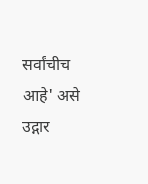सर्वांचीच आहे' असे उद्गार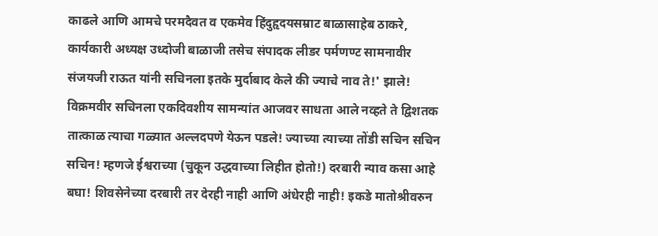काढले आणि आमचे परमदैवत व एकमेव हिंदुहृदयसम्राट बाळासाहेब ठाकरे, कार्यकारी अध्यक्ष उध्दोजी बाळाजी तसेच संपादक लीडर पर्मणण्ट सामनावीर संजयजी राऊत यांनी सचिनला इतके मुर्दाबाद केले की ज्याचे नाव ते!' झाले! विक्रमवीर सचिनला एकदिवशीय सामन्यांत आजवर साधता आले नव्हते ते द्विशतक तात्काळ त्याचा गळ्यात अल्लदपणे येऊन पडले! ज्याच्या त्याच्या तोंडी सचिन सचिन सचिन! म्हणजे ईश्वराच्या (चुकून उद्धवाच्या लिहीत होतो!) दरबारी न्याव कसा आहे बघा! शिवसेनेच्या दरबारी तर देरही नाही आणि अंधेरही नाही! इकडे मातोश्रीवरुन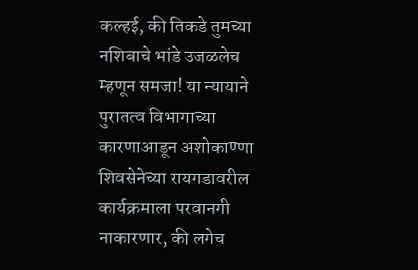कल्हई, की तिकडे तुमच्या नशिबाचे भांडे उजळलेच म्हणून समजा! या न्यायाने पुरातत्व विभागाच्या कारणाआडून अशोकाण्णा शिवसेनेच्या रायगडावरील कार्यक्रमाला परवानगी नाकारणार, की लगेच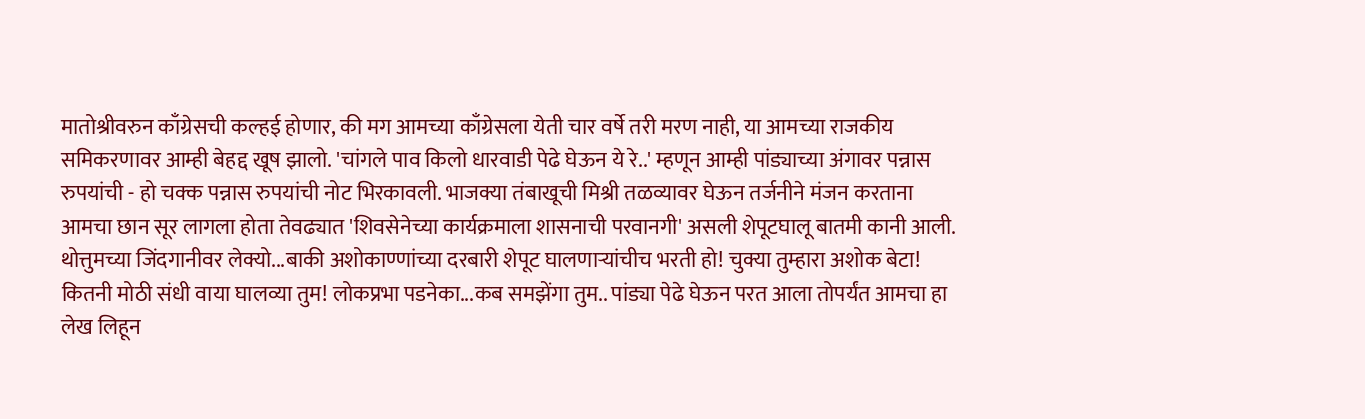मातोश्रीवरुन काँग्रेसची कल्हई होणार, की मग आमच्या काँग्रेसला येती चार वर्षे तरी मरण नाही, या आमच्या राजकीय समिकरणावर आम्ही बेहद्द खूष झालो. 'चांगले पाव किलो धारवाडी पेढे घेऊन ये रे..' म्हणून आम्ही पांड्याच्या अंगावर पन्नास रुपयांची - हो चक्क पन्नास रुपयांची नोट भिरकावली. भाजक्या तंबाखूची मिश्री तळव्यावर घेऊन तर्जनीने मंजन करताना आमचा छान सूर लागला होता तेवढ्यात 'शिवसेनेच्या कार्यक्रमाला शासनाची परवानगी' असली शेपूटघालू बातमी कानी आली. थोत्तुमच्या जिंदगानीवर लेक्यो...बाकी अशोकाण्णांच्या दरबारी शेपूट घालणार्‍यांचीच भरती हो! चुक्या तुम्हारा अशोक बेटा! कितनी मोठी संधी वाया घालव्या तुम! लोकप्रभा पडनेका...कब समझेंगा तुम.. पांड्या पेढे घेऊन परत आला तोपर्यंत आमचा हा लेख लिहून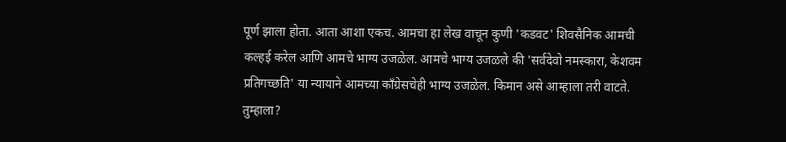पूर्ण झाला होता. आता आशा एकच. आमचा हा लेख वाचून कुणी 'कडवट' शिवसैनिक आमची कल्हई करेल आणि आमचे भाग्य उजळेल. आमचे भाग्य उजळले की 'सर्वदेवो नमस्कारा, केशवम प्रतिगच्छति' या न्यायाने आमच्या काँग्रेसचेही भाग्य उजळेल. किमान असे आम्हाला तरी वाटते. तुम्हाला?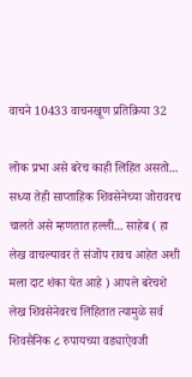वाचने 10433 वाचनखूण प्रतिक्रिया 32

लोक प्रभा असे बरेच काही लिहित असतो... सध्या तेही साप्ताहिक शिवसेनेच्या जोरावरच चालते असे म्हणतात हल्ली... साहेब ( हा लेख वाचल्यावर ते संजोप रावच आहेत अशी मला दाट शंका येत आहे ) आपले बरेचशे लेख शिवसेनेवरच लिहितात त्यामुळे सर्व शिवसैनिक ८ रुपायच्या वड्याऐवजी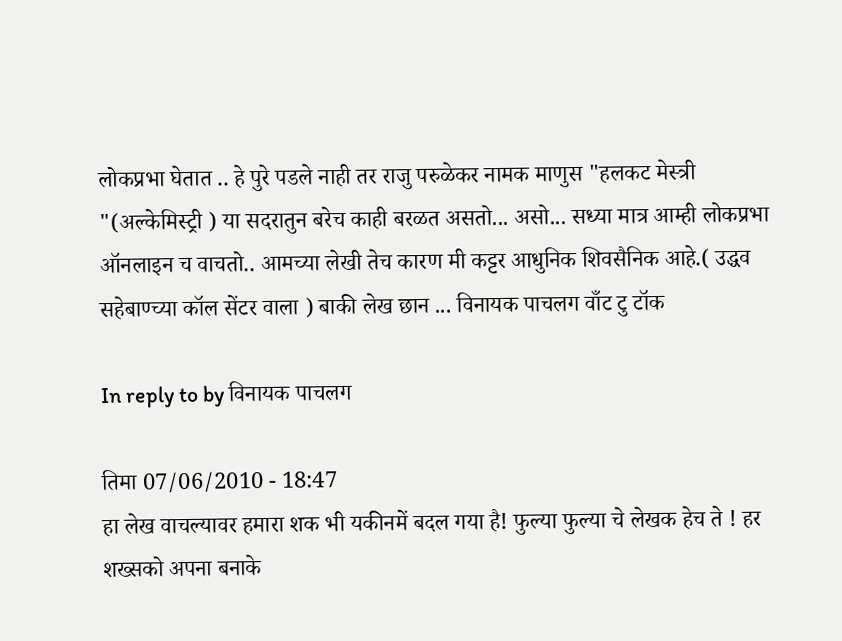लोकप्रभा घेतात .. हे पुरे पडले नाही तर राजु परुळेकर नामक माणुस "हलकट मेस्त्री "(अल्केमिस्ट्री ) या सदरातुन बरेच काही बरळत असतो... असो... सध्या मात्र आम्ही लोकप्रभा ऑनलाइन च वाचतो.. आमच्या लेखी तेच कारण मी कट्टर आधुनिक शिवसैनिक आहे.( उद्धव सहेबाण्च्या कॉल सेंटर वाला ) बाकी लेख छान ... विनायक पाचलग वाँट टु टॉक

In reply to by विनायक पाचलग

तिमा 07/06/2010 - 18:47
हा लेख वाचल्यावर हमारा शक भी यकीनमें बदल गया है! फुल्या फुल्या चे लेखक हेच ते ! हर शख्सको अपना बनाके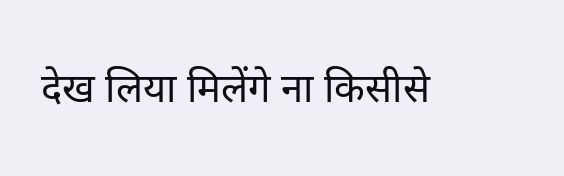देख लिया मिलेंगे ना किसीसे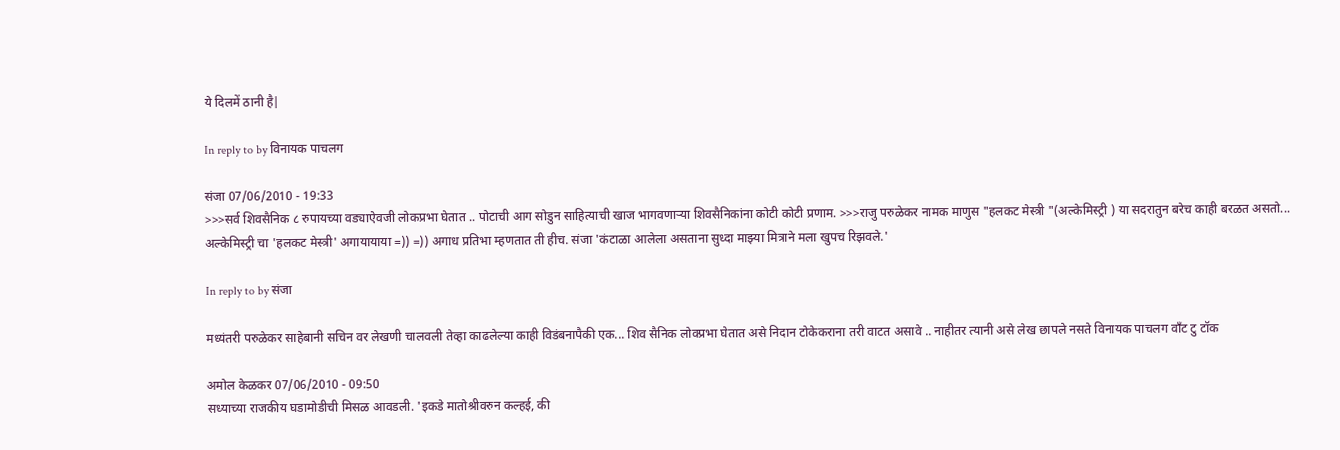ये दिलमें ठानी है|

In reply to by विनायक पाचलग

संजा 07/06/2010 - 19:33
>>>सर्व शिवसैनिक ८ रुपायच्या वड्याऐवजी लोकप्रभा घेतात .. पोटाची आग सोडुन साहित्याची खाज भागवणार्‍या शिवसैनिकांना कोटी कोटी प्रणाम. >>>राजु परुळेकर नामक माणुस "हलकट मेस्त्री "(अल्केमिस्ट्री ) या सदरातुन बरेच काही बरळत असतो... अल्केमिस्ट्री चा 'हलकट मेस्त्री' अगायायाया =)) =)) अगाध प्रतिभा म्हणतात ती हीच. संजा 'कंटाळा आलेला असताना सुध्दा माझ्या मित्राने मला खुपच रिझवले.'

In reply to by संजा

मध्यंतरी परुळेकर साहेबानी सचिन वर लेखणी चालवली तेव्हा काढलेल्या काही विडंबनापैकी एक... शिव सैनिक लोक्प्रभा घेतात असे निदान टोकेकराना तरी वाटत असावे .. नाहीतर त्यानी असे लेख छापले नसते विनायक पाचलग वाँट टु टॉक

अमोल केळकर 07/06/2010 - 09:50
सध्याच्या राजकीय घडामोडीची मिसळ आवडली. 'इकडे मातोश्रीवरुन कल्हई, की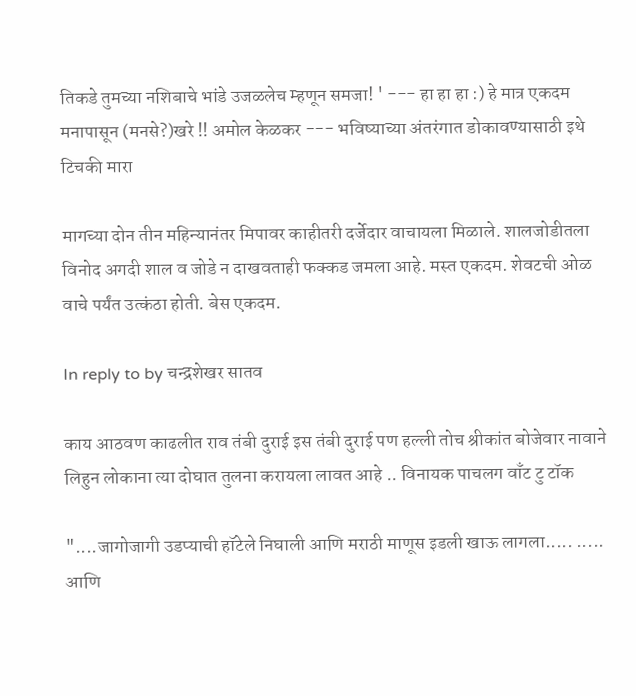तिकडे तुमच्या नशिबाचे भांडे उजळलेच म्हणून समजा! ' --- हा हा हा :) हे मात्र एकदम मनापासून (मनसे?)खरे !! अमोल केळकर --- भविष्याच्या अंतरंगात डोकावण्यासाठी इथे टिचकी मारा

मागच्या दोन तीन महिन्यानंतर मिपावर काहीतरी दर्जेदार वाचायला मिळाले. शालजोडीतला विनोद अगदी शाल व जोडे न दाखवताही फक्कड जमला आहे. मस्त एकदम. शेवटची ओळ वाचे पर्यंत उत्कंठा होती. बेस एकदम.

In reply to by चन्द्रशेखर सातव

काय आठवण काढलीत राव तंबी दुराई इस तंबी दुराई पण हल्ली तोच श्रीकांत बोजेवार नावाने लिहुन लोकाना त्या दोघात तुलना करायला लावत आहे .. विनायक पाचलग वाँट टु टॉक

"....जागोजागी उडप्याची हॉटेले निघाली आणि मराठी माणूस इडली खाऊ लागला..... ..... आणि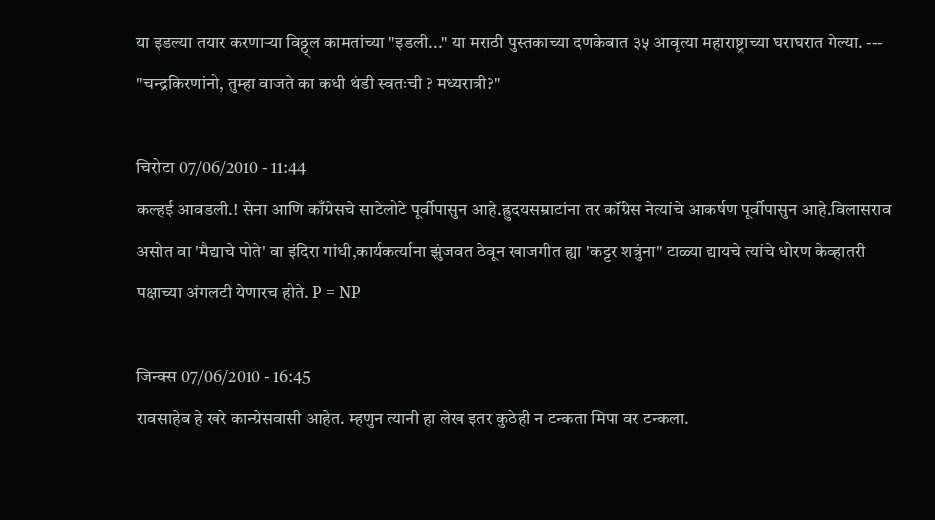या इडल्या तयार करणार्‍या विठ्ठ्ल कामतांच्या "इडली..." या मराठी पुस्तकाच्या दणकेबात ३५ आवृत्या महाराष्ट्राच्या घराघरात गेल्या. --- "चन्द्रकिरणांनो, तुम्हा वाजते का कधी थंडी स्वतःची ? मध्यरात्री?"

चिरोटा 07/06/2010 - 11:44
कल्हई आवडली.! सेना आणि काँग्रेसचे साटेलोटे पूर्वीपासुन आहे.ह्रुदयसम्राटांना तर कॉंग्रेस नेत्यांचे आकर्षण पूर्वीपासुन आहे.विलासराव असोत वा 'मैद्याचे पोते' वा इंदिरा गांधी,कार्यकर्त्याना झुंजवत ठेवून खाजगीत ह्या 'कट्टर शत्रुंना" टाळ्या द्यायचे त्यांचे धोरण केव्हातरी पक्षाच्या अंगलटी येणारच होते. P = NP

जिन्क्स 07/06/2010 - 16:45
रावसाहेब हे खरे कान्ग्रेसवासी आहेत. म्हणुन त्यानी हा लेख इतर कुठेही न टन्कता मिपा वर टन्कला.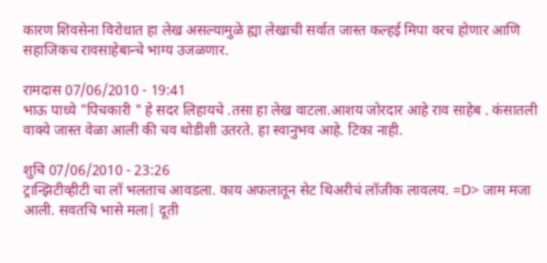कारण शिवसेना विरोधात हा लेख असल्यामुळे ह्या लेखाची सर्वात जास्त कल्हई मिपा वरच होणार आणि सहाजिकच रावसाहेबान्चे भाग्य उजळणार.

रामदास 07/06/2010 - 19:41
भाऊ पाध्ये "पिचकारी " हे सदर लिहायचे .तसा हा लेख वाटला.आशय जोरदार आहे राव साहेब . कंसातली वाक्ये जास्त वेळा आली की चव थोडीशी उतरते. हा स्वानुभव आहे. टिका नाही.

शुचि 07/06/2010 - 23:26
ट्रान्झिटीव्हीटी चा लॉ भलताच आवडला. काय अफलातून सेट थिअरीचं लॉजीक लावलय. =D> जाम मजा आली. सवतचि भासे मला| दूती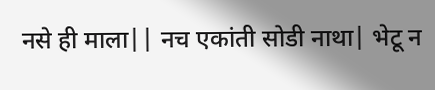नसे ही माला|| नच एकांती सोडी नाथा| भेटू न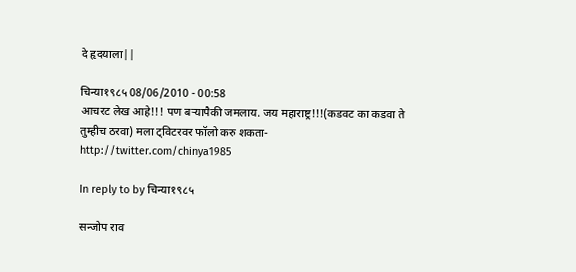दे हृदयाला||

चिन्या१९८५ 08/06/2010 - 00:58
आचरट लेख आहे!!! पण बर्‍यापैकी जमलाय. जय महाराष्ट्र!!!(कडवट का कडवा ते तुम्हीच ठरवा) मला ट्विटरवर फॉलो करु शकता- http://twitter.com/chinya1985

In reply to by चिन्या१९८५

सन्जोप राव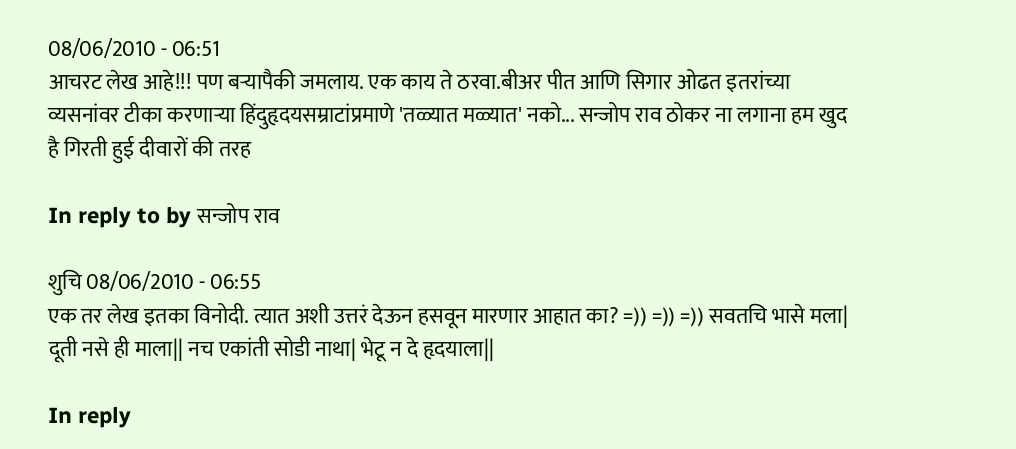08/06/2010 - 06:51
आचरट लेख आहे!!! पण बर्‍यापैकी जमलाय. एक काय ते ठरवा.बीअर पीत आणि सिगार ओढत इतरांच्या व्यसनांवर टीका करणार्‍या हिंदुहृदयसम्राटांप्रमाणे 'तळ्यात मळ्यात' नको... सन्जोप राव ठोकर ना लगाना हम खुद है गिरती हुई दीवारों की तरह

In reply to by सन्जोप राव

शुचि 08/06/2010 - 06:55
एक तर लेख इतका विनोदी. त्यात अशी उत्तरं देऊन हसवून मारणार आहात का? =)) =)) =)) सवतचि भासे मला| दूती नसे ही माला|| नच एकांती सोडी नाथा| भेटू न दे हृदयाला||

In reply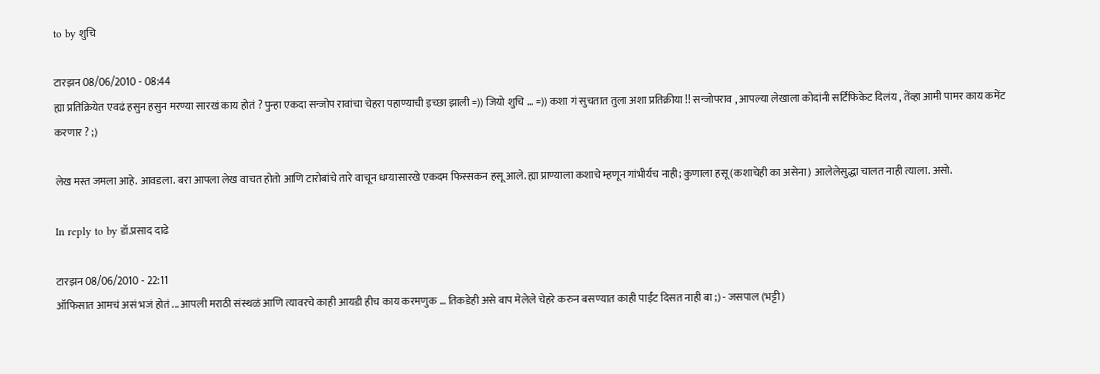to by शुचि

टारझन 08/06/2010 - 08:44
ह्या प्रतिक्रियेत एवढं हसुन हसुन मरण्या सारखं काय होतं ? पुन्हा एकदा सन्जोप रावांचा चेहरा पहाण्याची इच्छा झाली =)) जियो शुचि ... =)) कशा गं सुचतात तुला अशा प्रतिक्रीया !! सन्जोपराव , आपल्या लेखाला कोदांनी सर्टिफिकेट दिलंय , तेंव्हा आमी पामर काय कमेंट करणार ? ;)

लेख मस्त जमला आहे. आवडला. बरा आपला लेख वाचत होतो आणि टारोबांचे तारे वाचून धम्यासारखे एकदम फिस्सकन हसू आले. ह्या प्राण्याला कशाचे म्हणून गांभीर्यच नाही; कुणाला हसू (कशाचेही का असेना) आलेलेसुद्धा चालत नाही त्याला. असो.

In reply to by डॉ.प्रसाद दाढे

टारझन 08/06/2010 - 22:11
ऑफिसात आमचं असं भजं होतं ... आपली मराठी संस्थळं आणि त्यावरचे काही आयडी हीच काय करमणुक ... तिकडेही असे बाप मेलेले चेहरे करुन बसण्यात काही पाईंट दिसत नाही बा ;) - जसपाल (भट्टी)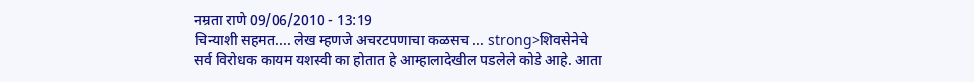नम्रता राणे 09/06/2010 - 13:19
चिन्याशी सहमत.... लेख म्हणजे अचरटपणाचा कळसच ... strong>शिवसेनेचे सर्व विरोधक कायम यशस्वी का होतात हे आम्हालादेखील पडलेले कोडे आहे. आता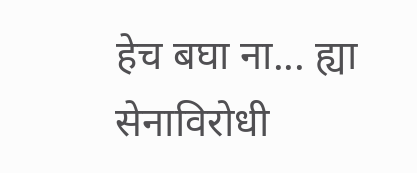हेच बघा ना... ह्या सेनाविरोधी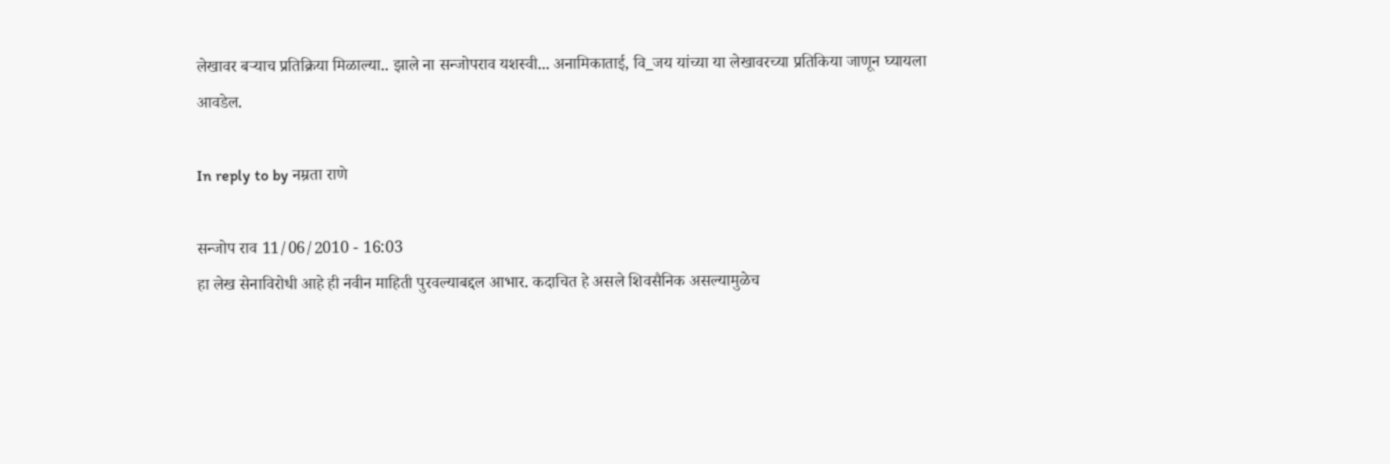लेखावर बर्‍याच प्रतिक्रिया मिळाल्या.. झाले ना सन्जोपराव यशस्वी... अनामिकाताई, वि_जय यांच्या या लेखावरच्या प्रतिकिया जाणून घ्यायला आवडेल.

In reply to by नम्रता राणे

सन्जोप राव 11/06/2010 - 16:03
हा लेख सेनाविरोधी आहे ही नवीन माहिती पुरवल्याबद्दल आभार. कदाचित हे असले शिवसैनिक असल्यामुळेच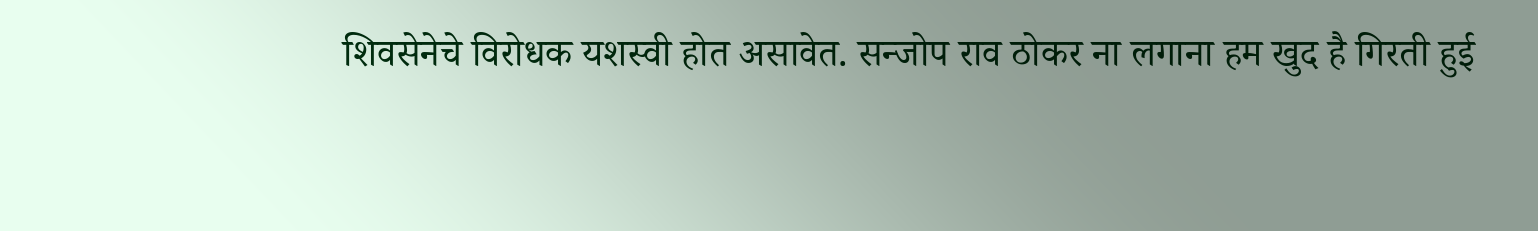शिवसेनेचे विरोधक यशस्वी होत असावेत. सन्जोप राव ठोकर ना लगाना हम खुद है गिरती हुई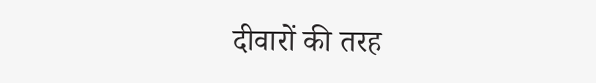दीवारों की तरह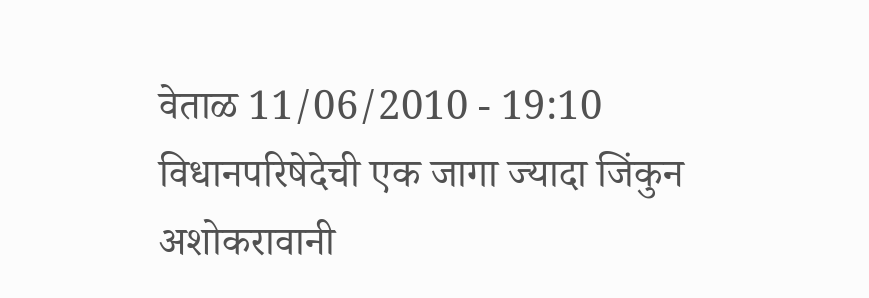वेताळ 11/06/2010 - 19:10
विधानपरिषेदेची एक जागा ज्यादा जिंकुन अशोकरावानी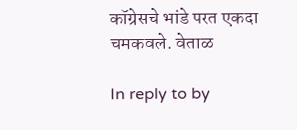कॉग्रेसचे भांडे परत एकदा चमकवले. वेताळ

In reply to by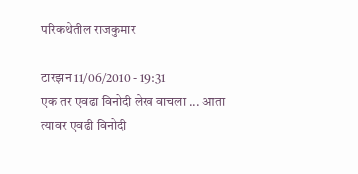परिकथेतील राजकुमार

टारझन 11/06/2010 - 19:31
एक तर एवढा विनोदी लेख वाचला ... आता त्यावर एवढी विनोदी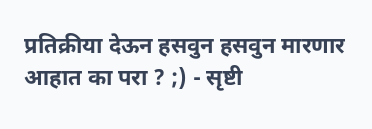प्रतिक्रीया देऊन हसवुन हसवुन मारणार आहात का परा ? ;) - सृष्टी